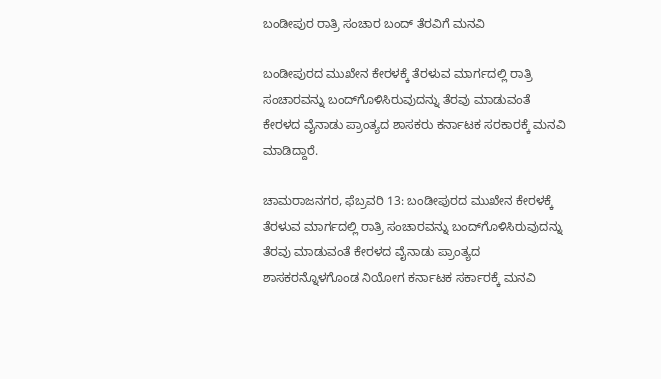ಬಂಡೀಪುರ ರಾತ್ರಿ ಸಂಚಾರ ಬಂದ್ ತೆರವಿಗೆ ಮನವಿ

ಬಂಡೀಪುರದ ಮುಖೇನ ಕೇರಳಕ್ಕೆ ತೆರಳುವ ಮಾರ್ಗದಲ್ಲಿ ರಾತ್ರಿ ಸಂಚಾರವನ್ನು ಬಂದ್‍ಗೊಳಿಸಿರುವುದನ್ನು ತೆರವು ಮಾಡುವಂತೆ ಕೇರಳದ ವೈನಾಡು ಪ್ರಾಂತ್ಯದ ಶಾಸಕರು ಕರ್ನಾಟಕ ಸರಕಾರಕ್ಕೆ ಮನವಿ ಮಾಡಿದ್ದಾರೆ.

ಚಾಮರಾಜನಗರ, ಫೆಬ್ರವರಿ 13: ಬಂಡೀಪುರದ ಮುಖೇನ ಕೇರಳಕ್ಕೆ ತೆರಳುವ ಮಾರ್ಗದಲ್ಲಿ ರಾತ್ರಿ ಸಂಚಾರವನ್ನು ಬಂದ್‍ಗೊಳಿಸಿರುವುದನ್ನು ತೆರವು ಮಾಡುವಂತೆ ಕೇರಳದ ವೈನಾಡು ಪ್ರಾಂತ್ಯದ ಶಾಸಕರನ್ನೊಳಗೊಂಡ ನಿಯೋಗ ಕರ್ನಾಟಕ ಸರ್ಕಾರಕ್ಕೆ ಮನವಿ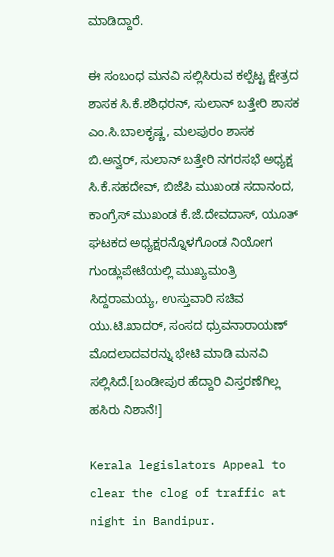ಮಾಡಿದ್ದಾರೆ.

ಈ ಸಂಬಂಧ ಮನವಿ ಸಲ್ಲಿಸಿರುವ ಕಲ್ಪೆಟ್ಟ ಕ್ಷೇತ್ರದ ಶಾಸಕ ಸಿ.ಕೆ.ಶಶಿಧರನ್, ಸುಲಾನ್ ಬತ್ತೇರಿ ಶಾಸಕ ಎಂ.ಸಿ.ಬಾಲಕೃಷ್ಣ, ಮಲಪುರಂ ಶಾಸಕ ಬಿ.ಅನ್ವರ್, ಸುಲಾನ್ ಬತ್ತೇರಿ ನಗರಸಭೆ ಅಧ್ಯಕ್ಷ ಸಿ.ಕೆ.ಸಹದೇವ್, ಬಿಜೆಪಿ ಮುಖಂಡ ಸದಾನಂದ, ಕಾಂಗ್ರೆಸ್ ಮುಖಂಡ ಕೆ.ಜೆ.ದೇವದಾಸ್, ಯೂತ್ ಘಟಕದ ಅಧ್ಯಕ್ಷರನ್ನೊಳಗೊಂಡ ನಿಯೋಗ ಗುಂಡ್ಲುಪೇಟೆಯಲ್ಲಿ ಮುಖ್ಯಮಂತ್ರಿ ಸಿದ್ದರಾಮಯ್ಯ, ಉಸ್ತುವಾರಿ ಸಚಿವ ಯು.ಟಿ.ಖಾದರ್, ಸಂಸದ ಧ್ರುವನಾರಾಯಣ್ ಮೊದಲಾದವರನ್ನು ಭೇಟಿ ಮಾಡಿ ಮನವಿ ಸಲ್ಲಿಸಿದೆ.[ಬಂಡೀಪುರ ಹೆದ್ದಾರಿ ವಿಸ್ತರಣೆಗಿಲ್ಲ ಹಸಿರು ನಿಶಾನೆ!]

Kerala legislators Appeal to clear the clog of traffic at night in Bandipur.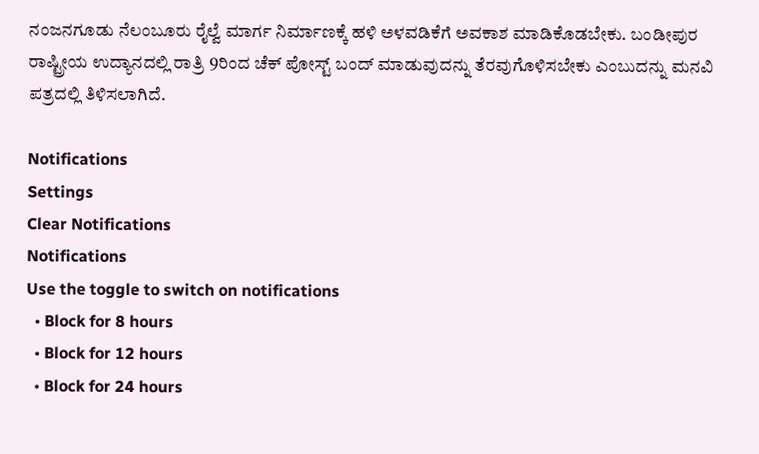ನಂಜನಗೂಡು ನೆಲಂಬೂರು ರೈಲ್ವೆ ಮಾರ್ಗ ನಿರ್ಮಾಣಕ್ಕೆ ಹಳಿ ಅಳವಡಿಕೆಗೆ ಅವಕಾಶ ಮಾಡಿಕೊಡಬೇಕು. ಬಂಡೀಪುರ ರಾಷ್ಟ್ರೀಯ ಉದ್ಯಾನದಲ್ಲಿ ರಾತ್ರಿ 9ರಿಂದ ಚೆಕ್ ಪೋಸ್ಟ್ ಬಂದ್ ಮಾಡುವುದನ್ನು ತೆರವುಗೊಳಿಸಬೇಕು ಎಂಬುದನ್ನು ಮನವಿ ಪತ್ರದಲ್ಲಿ ತಿಳಿಸಲಾಗಿದೆ.

Notifications
Settings
Clear Notifications
Notifications
Use the toggle to switch on notifications
  • Block for 8 hours
  • Block for 12 hours
  • Block for 24 hours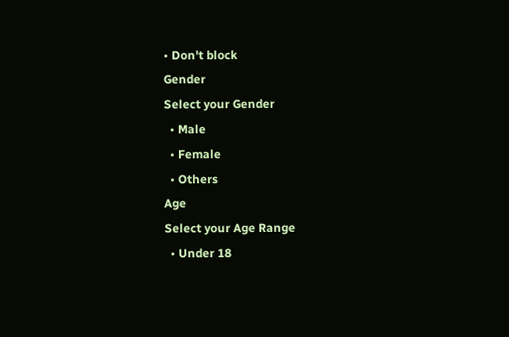• Don't block
Gender
Select your Gender
  • Male
  • Female
  • Others
Age
Select your Age Range
  • Under 18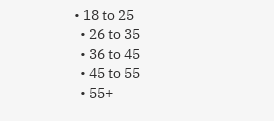• 18 to 25
  • 26 to 35
  • 36 to 45
  • 45 to 55
  • 55+